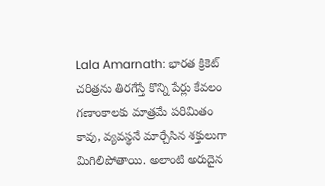Lala Amarnath: భారత క్రికెట్ చరిత్రను తిరగేస్తే కొన్ని పేర్లు కేవలం గణాంకాలకు మాత్రమే పరిమితం కావు, వ్యవస్థనే మార్చేసిన శక్తులుగా మిగిలిపోతాయి. అలాంటి అరుదైన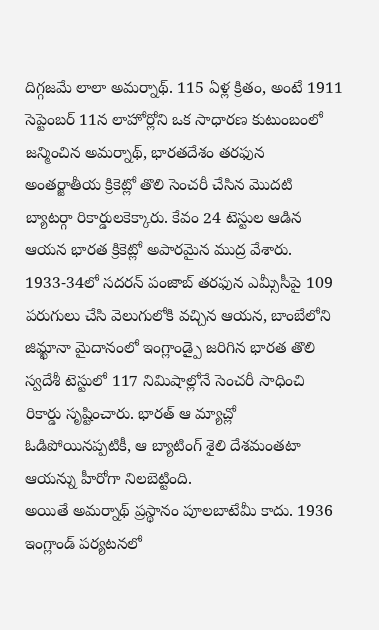దిగ్గజమే లాలా అమర్నాథ్. 115 ఏళ్ల క్రితం, అంటే 1911 సెప్టెంబర్ 11న లాహోర్లోని ఒక సాధారణ కుటుంబంలో జన్మించిన అమర్నాథ్, భారతదేశం తరఫున అంతర్జాతీయ క్రికెట్లో తొలి సెంచరీ చేసిన మొదటి బ్యాటర్గా రికార్డులకెక్కారు. కేవం 24 టెస్టుల ఆడిన ఆయన భారత క్రికెట్లో అపారమైన ముద్ర వేశారు. 1933-34లో సదరన్ పంజాబ్ తరఫున ఎమ్సీసీపై 109 పరుగులు చేసి వెలుగులోకి వచ్చిన ఆయన, బాంబేలోని జిమ్ఖానా మైదానంలో ఇంగ్లాండ్పై జరిగిన భారత తొలి స్వదేశీ టెస్టులో 117 నిమిషాల్లోనే సెంచరీ సాధించి రికార్డు సృష్టించారు. భారత్ ఆ మ్యాచ్లో ఓడిపోయినప్పటికీ, ఆ బ్యాటింగ్ శైలి దేశమంతటా ఆయన్ను హీరోగా నిలబెట్టింది.
అయితే అమర్నాథ్ ప్రస్థానం పూలబాటేమీ కాదు. 1936 ఇంగ్లాండ్ పర్యటనలో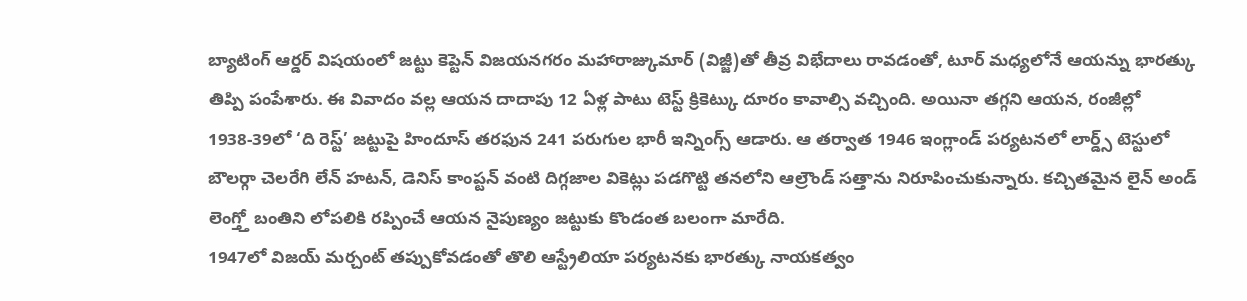బ్యాటింగ్ ఆర్డర్ విషయంలో జట్టు కెప్టెన్ విజయనగరం మహారాజ్కుమార్ (విజ్జీ)తో తీవ్ర విభేదాలు రావడంతో, టూర్ మధ్యలోనే ఆయన్ను భారత్కు తిప్పి పంపేశారు. ఈ వివాదం వల్ల ఆయన దాదాపు 12 ఏళ్ల పాటు టెస్ట్ క్రికెట్కు దూరం కావాల్సి వచ్చింది. అయినా తగ్గని ఆయన, రంజీల్లో 1938-39లో ‘ది రెస్ట్’ జట్టుపై హిందూస్ తరఫున 241 పరుగుల భారీ ఇన్నింగ్స్ ఆడారు. ఆ తర్వాత 1946 ఇంగ్లాండ్ పర్యటనలో లార్డ్స్ టెస్టులో బౌలర్గా చెలరేగి లేన్ హటన్, డెనిస్ కాంప్టన్ వంటి దిగ్గజాల వికెట్లు పడగొట్టి తనలోని ఆల్రౌండ్ సత్తాను నిరూపించుకున్నారు. కచ్చితమైన లైన్ అండ్ లెంగ్త్తో బంతిని లోపలికి రప్పించే ఆయన నైపుణ్యం జట్టుకు కొండంత బలంగా మారేది.
1947లో విజయ్ మర్చంట్ తప్పుకోవడంతో తొలి ఆస్ట్రేలియా పర్యటనకు భారత్కు నాయకత్వం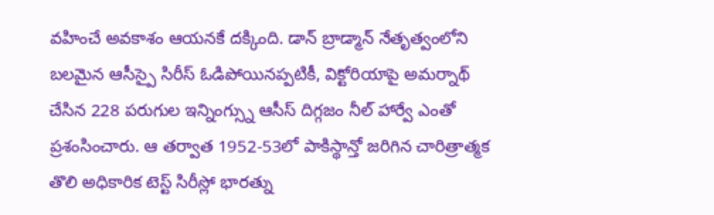వహించే అవకాశం ఆయనకే దక్కింది. డాన్ బ్రాడ్మాన్ నేతృత్వంలోని బలమైన ఆసీస్పై సిరీస్ ఓడిపోయినప్పటికీ, విక్టోరియాపై అమర్నాథ్ చేసిన 228 పరుగుల ఇన్నింగ్స్ను ఆసీస్ దిగ్గజం నీల్ హార్వే ఎంతో ప్రశంసించారు. ఆ తర్వాత 1952-53లో పాకిస్థాన్తో జరిగిన చారిత్రాత్మక తొలి అధికారిక టెస్ట్ సిరీస్లో భారత్ను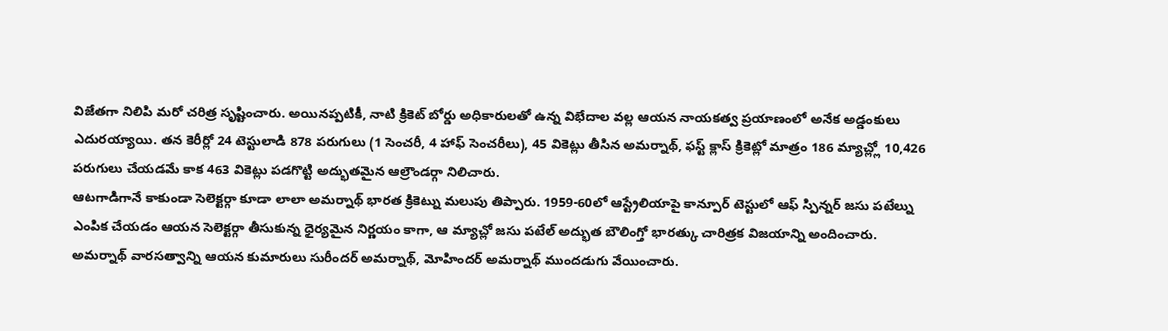విజేతగా నిలిపి మరో చరిత్ర సృష్టించారు. అయినప్పటికీ, నాటి క్రికెట్ బోర్డు అధికారులతో ఉన్న విభేదాల వల్ల ఆయన నాయకత్వ ప్రయాణంలో అనేక అడ్డంకులు ఎదురయ్యాయి. తన కెరీర్లో 24 టెస్టులాడి 878 పరుగులు (1 సెంచరీ, 4 హాఫ్ సెంచరీలు), 45 వికెట్లు తీసిన అమర్నాథ్, ఫస్ట్ క్లాస్ క్రికెట్లో మాత్రం 186 మ్యాచ్ల్లో 10,426 పరుగులు చేయడమే కాక 463 వికెట్లు పడగొట్టి అద్భుతమైన ఆల్రౌండర్గా నిలిచారు.
ఆటగాడిగానే కాకుండా సెలెక్టర్గా కూడా లాలా అమర్నాథ్ భారత క్రికెట్ను మలుపు తిప్పారు. 1959-60లో ఆస్ట్రేలియాపై కాన్పూర్ టెస్టులో ఆఫ్ స్పిన్నర్ జసు పటేల్ను ఎంపిక చేయడం ఆయన సెలెక్టర్గా తీసుకున్న ధైర్యమైన నిర్ణయం కాగా, ఆ మ్యాచ్లో జసు పటేల్ అద్భుత బౌలింగ్తో భారత్కు చారిత్రక విజయాన్ని అందించారు. అమర్నాథ్ వారసత్వాన్ని ఆయన కుమారులు సురీందర్ అమర్నాథ్, మోహిందర్ అమర్నాథ్ ముందడుగు వేయించారు.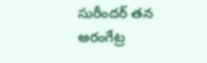సురీందర్ తన అరంగేట్ర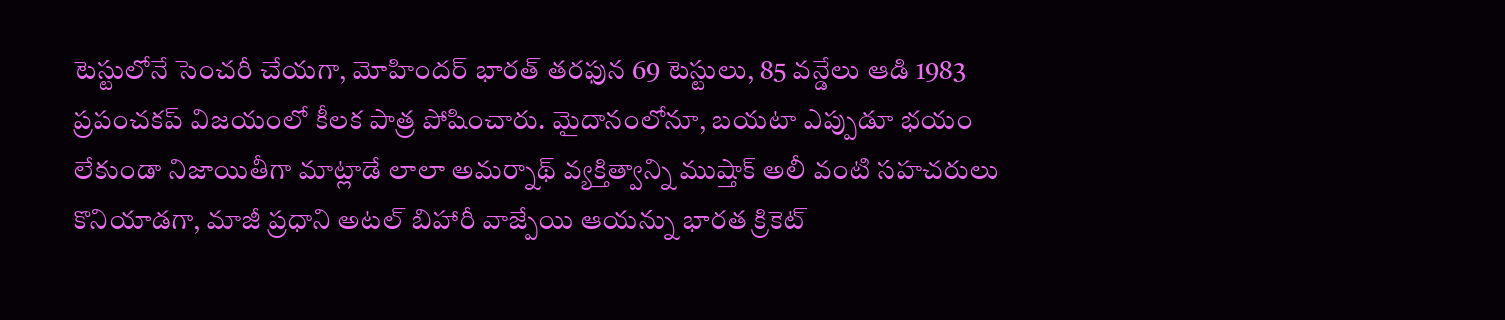టెస్టులోనే సెంచరీ చేయగా, మోహిందర్ భారత్ తరఫున 69 టెస్టులు, 85 వన్డేలు ఆడి 1983 ప్రపంచకప్ విజయంలో కీలక పాత్ర పోషించారు. మైదానంలోనూ, బయటా ఎప్పుడూ భయం లేకుండా నిజాయితీగా మాట్లాడే లాలా అమర్నాథ్ వ్యక్తిత్వాన్ని ముష్తాక్ అలీ వంటి సహచరులు కొనియాడగా, మాజీ ప్రధాని అటల్ బిహారీ వాజ్పేయి ఆయన్ను భారత క్రికెట్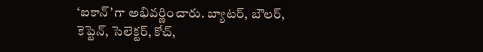‘ఐకాన్’గా అభివర్ణించారు. బ్యాటర్, బౌలర్, కెప్టెన్, సెలెక్టర్, కోచ్,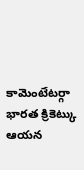కామెంటేటర్గా భారత క్రికెట్కు ఆయన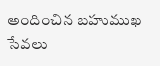అందించిన బహుముఖ సేవలు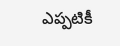ఎప్పటికీ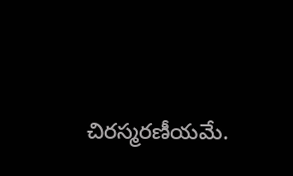చిరస్మరణీయమే.